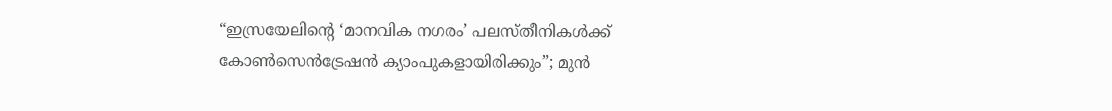“ഇസ്രയേലിന്റെ ‘മാനവിക നഗരം’ പലസ്തീനികള്‍ക്ക് കോണ്‍സെന്‍ട്രേഷന്‍ ക്യാംപുകളായിരിക്കും”; മുന്‍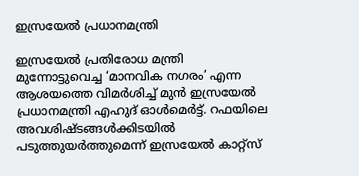ഇസ്രയേല്‍ പ്രധാനമന്ത്രി

ഇസ്രയേല്‍ പ്രതിരോധ മന്ത്രി മുന്നോട്ടുവെച്ച ‘മാനവിക നഗരം’ എന്ന ആശയത്തെ വിമർശിച്ച് മുന്‍ ഇസ്രയേല്‍ പ്രധാനമന്ത്രി എഹുദ് ഓള്‍മെർട്ട്. റഫയിലെ അവശിഷ്ടങ്ങള്‍ക്കിടയില്‍ പടുത്തുയർത്തുമെന്ന് ഇസ്രയേല്‍ കാറ്റ്സ്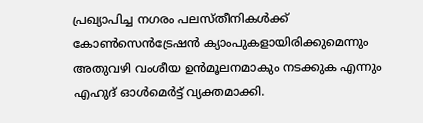പ്രഖ്യാപിച്ച നഗരം പലസ്തീനികള്‍ക്ക് കോണ്‍സെന്‍ട്രേഷന്‍ ക്യാംപുകളായിരിക്കുമെന്നും അതുവഴി വംശീയ ഉന്‍മൂലനമാകും നടക്കുക എന്നും എഹുദ് ഓള്‍മെർട്ട് വ്യക്തമാക്കി.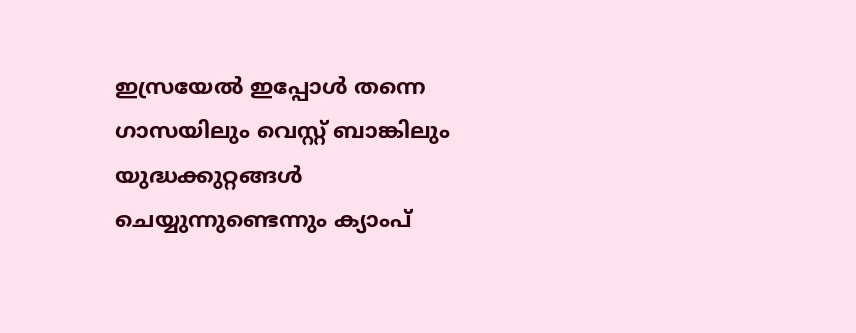ഇസ്രയേല്‍ ഇപ്പോള്‍ തന്നെ ഗാസയിലും വെസ്റ്റ് ബാങ്കിലും യുദ്ധക്കുറ്റങ്ങള്‍ ചെയ്യുന്നുണ്ടെന്നും ക്യാംപ്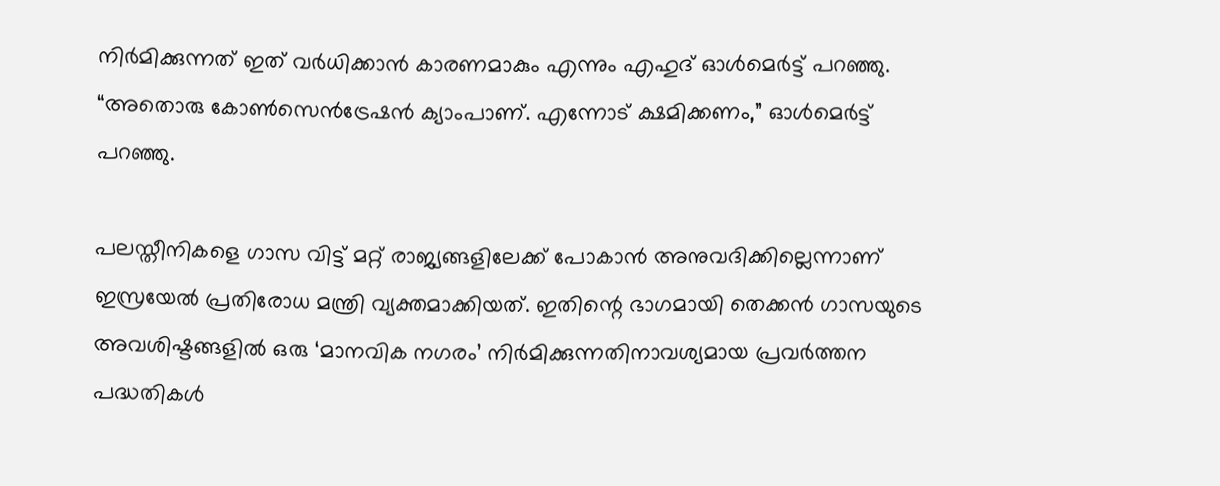നിർമിക്കുന്നത് ഇത് വർധിക്കാന്‍ കാരണമാകും എന്നും എഹുദ് ഓൾമെർട്ട് പറഞ്ഞു. “അതൊരു കോണ്‍സെന്‍ട്രേഷന്‍ ക്യാംപാണ്. എന്നോട് ക്ഷമിക്കണം,” ഓള്‍മെർട്ട് പറഞ്ഞു.

പലസ്തീനികളെ ഗാസ വിട്ട് മറ്റ് രാജ്യങ്ങളിലേക്ക് പോകാന്‍ അനുവദിക്കില്ലെന്നാണ് ഇസ്രയേല്‍ പ്രതിരോധ മന്ത്രി വ്യക്തമാക്കിയത്. ഇതിന്റെ ഭാഗമായി തെക്കൻ ഗാസയുടെ അവശിഷ്ടങ്ങളിൽ ഒരു ‘മാനവിക നഗരം’ നിർമിക്കുന്നതിനാവശ്യമായ പ്രവർത്തന പദ്ധതികൾ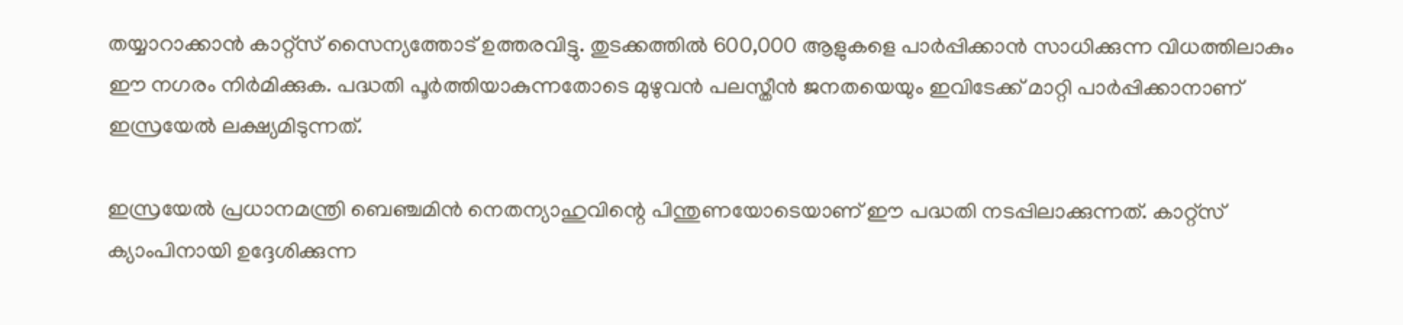തയ്യാറാക്കാൻ കാറ്റ്സ് സൈന്യത്തോട് ഉത്തരവിട്ടു. തുടക്കത്തിൽ 600,000 ആളുകളെ പാർപ്പിക്കാന്‍ സാധിക്കുന്ന വിധത്തിലാകും ഈ നഗരം നിർമിക്കുക. പദ്ധതി പൂർത്തിയാകുന്നതോടെ മുഴുവൻ പലസ്തീൻ ജനതയെയും ഇവിടേക്ക് മാറ്റി പാർപ്പിക്കാനാണ് ഇസ്രയേല്‍ ലക്ഷ്യമിടുന്നത്.

ഇസ്രയേൽ പ്രധാനമന്ത്രി ബെഞ്ചമിൻ നെതന്യാഹുവിന്റെ പിന്തുണയോടെയാണ് ഈ പദ്ധതി നടപ്പിലാക്കുന്നത്. കാറ്റ്സ് ക്യാംപിനായി ഉദ്ദേശിക്കുന്ന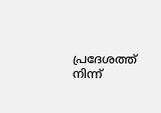പ്രദേശത്ത് നിന്ന്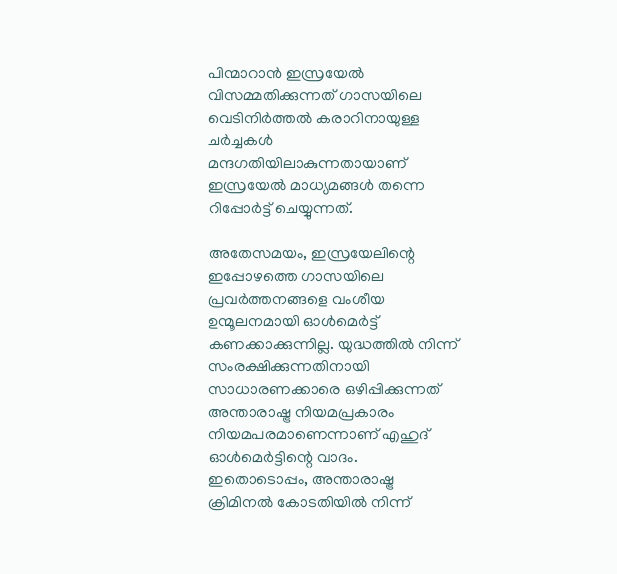പിന്മാറാൻ ഇസ്രയേൽ വിസമ്മതിക്കുന്നത് ഗാസയിലെ വെടിനിർത്തൽ കരാറിനായുള്ള ചർച്ചകൾ മന്ദഗതിയിലാകുന്നതായാണ് ഇസ്രയേൽ മാധ്യമങ്ങൾ തന്നെ റിപ്പോർട്ട് ചെയ്യുന്നത്.

അതേസമയം, ഇസ്രയേലിന്റെ ഇപ്പോഴത്തെ ഗാസയിലെ പ്രവർത്തനങ്ങളെ വംശീയ ഉന്മൂലനമായി ഓൾമെർട്ട് കണക്കാക്കുന്നില്ല. യുദ്ധത്തിൽ നിന്ന് സംരക്ഷിക്കുന്നതിനായി സാധാരണക്കാരെ ഒഴിപ്പിക്കുന്നത് അന്താരാഷ്ട്ര നിയമപ്രകാരം നിയമപരമാണെന്നാണ് എഹുദ് ഓള്‍മെർട്ടിന്റെ വാദം. ഇതൊടൊപ്പം, അന്താരാഷ്ട്ര ക്രിമിനൽ കോടതിയിൽ നിന്ന്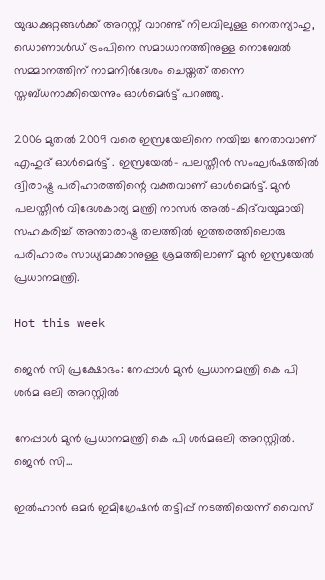യുദ്ധക്കുറ്റങ്ങൾക്ക് അറസ്റ്റ് വാറണ്ട് നിലവിലുള്ള നെതന്യാഹു, ഡൊണാൾഡ് ട്രംപിനെ സമാധാനത്തിനുള്ള നൊബേൽ സമ്മാനത്തിന് നാമനിർദേശം ചെയ്തത് തന്നെ സ്തബ്ധനാക്കിയെന്നും ഓൾമെർട്ട് പറഞ്ഞു.

2006 മുതല്‍ 2009 വരെ ഇസ്രയേലിനെ നയിച്ച നേതാവാണ് എഹുദ് ഓൾമെർട്ട് . ഇസ്രയേല്‍- പലസ്തീന്‍ സംഘർഷത്തില്‍ ദ്വിരാഷ്ട്ര പരിഹാരത്തിന്റെ വക്തവാണ് ഓൾമെർട്ട്. മുൻ പലസ്തീൻ വിദേശകാര്യ മന്ത്രി നാസർ അൽ-കിദ്‌വയുമായി സഹകരിച്ച് അന്താരാഷ്ട്ര തലത്തില്‍ ഇത്തരത്തിലൊരു പരിഹാരം സാധ്യമാക്കാനുള്ള ശ്രമത്തിലാണ് മുന്‍ ഇസ്രയേല്‍ പ്രധാനമന്ത്രി.

Hot this week

ജെൻ സി പ്രക്ഷോഭം: നേപ്പാൾ മുൻ പ്രധാനമന്ത്രി കെ പി ശർമ ഒലി അറസ്റ്റിൽ

നേപ്പാൾ മുൻ പ്രധാനമന്ത്രി കെ പി ശർമഒലി അറസ്റ്റിൽ. ജെൻ സി...

ഇൽഹാൻ ഒമർ ഇമിഗ്രേഷൻ തട്ടിപ്പ് നടത്തിയെന്ന് വൈസ്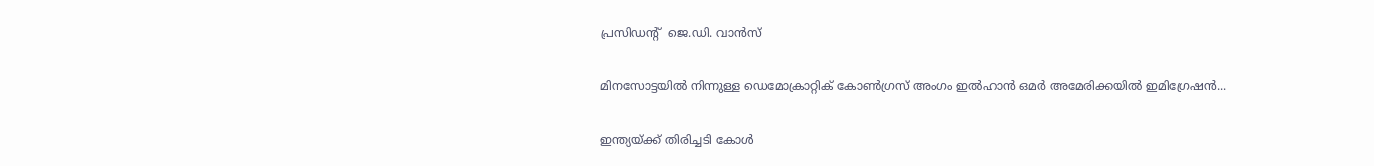പ്രസിഡന്റ്  ജെ.ഡി. വാൻസ്

മിനസോട്ടയിൽ നിന്നുള്ള ഡെമോക്രാറ്റിക് കോൺഗ്രസ് അംഗം ഇൽഹാൻ ഒമർ അമേരിക്കയിൽ ഇമിഗ്രേഷൻ...

ഇന്ത്യയ്ക്ക് തിരിച്ചടി കോൾ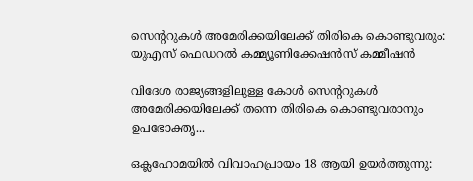സെന്ററുകൾ അമേരിക്കയിലേക്ക് തിരികെ കൊണ്ടുവരും: യുഎസ് ഫെഡറൽ കമ്മ്യൂണിക്കേഷൻസ് കമ്മീഷൻ

വിദേശ രാജ്യങ്ങളിലുള്ള കോൾ സെന്ററുകൾ അമേരിക്കയിലേക്ക് തന്നെ തിരികെ കൊണ്ടുവരാനും ഉപഭോക്തൃ...

ഒക്ലഹോമയിൽ വിവാഹപ്രായം 18 ആയി ഉയർത്തുന്നു: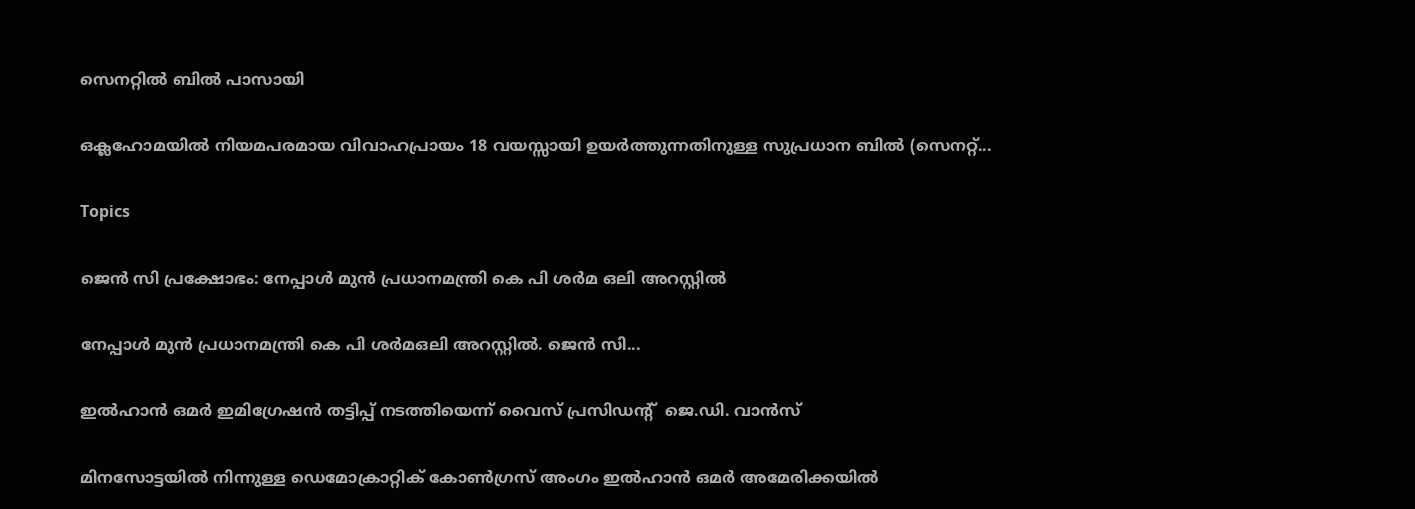സെനറ്റിൽ ബിൽ പാസായി

ഒക്ലഹോമയിൽ നിയമപരമായ വിവാഹപ്രായം 18 വയസ്സായി ഉയർത്തുന്നതിനുള്ള സുപ്രധാന ബിൽ (സെനറ്റ്...

Topics

ജെൻ സി പ്രക്ഷോഭം: നേപ്പാൾ മുൻ പ്രധാനമന്ത്രി കെ പി ശർമ ഒലി അറസ്റ്റിൽ

നേപ്പാൾ മുൻ പ്രധാനമന്ത്രി കെ പി ശർമഒലി അറസ്റ്റിൽ. ജെൻ സി...

ഇൽഹാൻ ഒമർ ഇമിഗ്രേഷൻ തട്ടിപ്പ് നടത്തിയെന്ന് വൈസ് പ്രസിഡന്റ്  ജെ.ഡി. വാൻസ്

മിനസോട്ടയിൽ നിന്നുള്ള ഡെമോക്രാറ്റിക് കോൺഗ്രസ് അംഗം ഇൽഹാൻ ഒമർ അമേരിക്കയിൽ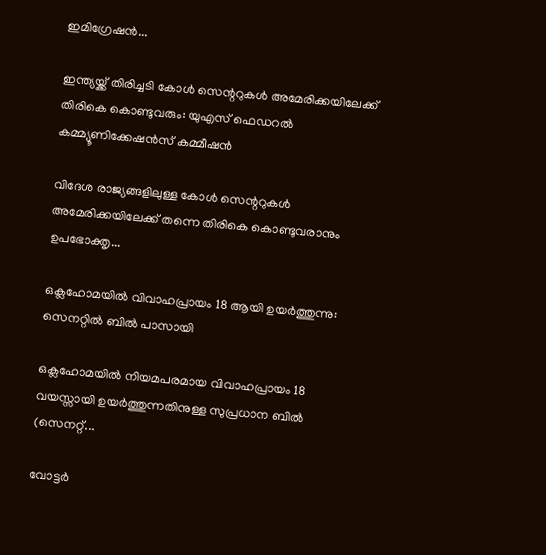ഇമിഗ്രേഷൻ...

ഇന്ത്യയ്ക്ക് തിരിച്ചടി കോൾ സെന്ററുകൾ അമേരിക്കയിലേക്ക് തിരികെ കൊണ്ടുവരും: യുഎസ് ഫെഡറൽ കമ്മ്യൂണിക്കേഷൻസ് കമ്മീഷൻ

വിദേശ രാജ്യങ്ങളിലുള്ള കോൾ സെന്ററുകൾ അമേരിക്കയിലേക്ക് തന്നെ തിരികെ കൊണ്ടുവരാനും ഉപഭോക്തൃ...

ഒക്ലഹോമയിൽ വിവാഹപ്രായം 18 ആയി ഉയർത്തുന്നു: സെനറ്റിൽ ബിൽ പാസായി

ഒക്ലഹോമയിൽ നിയമപരമായ വിവാഹപ്രായം 18 വയസ്സായി ഉയർത്തുന്നതിനുള്ള സുപ്രധാന ബിൽ (സെനറ്റ്...

വോട്ടർ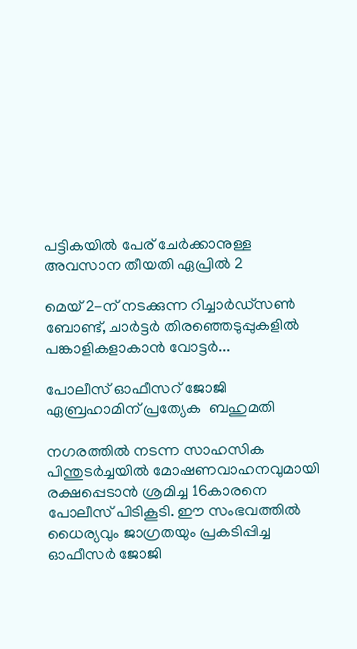പട്ടികയിൽ പേര് ചേർക്കാനുള്ള അവസാന തീയതി ഏപ്രിൽ 2

മെയ് 2-ന് നടക്കുന്ന റിച്ചാർഡ്സൺ ബോണ്ട്, ചാർട്ടർ തിരഞ്ഞെടുപ്പുകളിൽ പങ്കാളികളാകാൻ വോട്ടർ...

പോലീസ് ഓഫീസറ് ജോജി  ഏബ്രഹാമിന് പ്രത്യേക  ബഹുമതി

നഗരത്തിൽ നടന്ന സാഹസിക പിന്തുടർച്ചയിൽ മോഷണവാഹനവുമായി രക്ഷപ്പെടാൻ ശ്രമിച്ച 16കാരനെ പോലീസ് പിടികൂടി. ഈ സംഭവത്തിൽ ധൈര്യവും ജാഗ്രതയും പ്രകടിപ്പിച്ച ഓഫീസർ ജോജി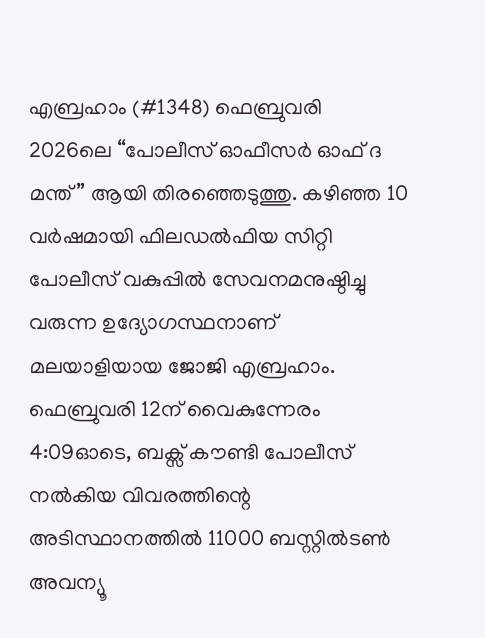എബ്രഹാം (#1348) ഫെബ്രുവരി 2026ലെ “പോലീസ് ഓഫീസർ ഓഫ് ദ മന്ത്” ആയി തിരഞ്ഞെടുത്തു. കഴിഞ്ഞ 10 വർഷമായി ഫിലഡൽഫിയ സിറ്റി പോലീസ് വകുപ്പിൽ സേവനമനുഷ്ഠിച്ചു വരുന്ന ഉദ്യോഗസ്ഥനാണ് മലയാളിയായ ജോജി എബ്രഹാം. ഫെബ്രുവരി 12ന് വൈകുന്നേരം 4:09ഓടെ, ബക്സ് കൗണ്ടി പോലീസ് നൽകിയ വിവരത്തിന്റെ അടിസ്ഥാനത്തിൽ 11000 ബസ്റ്റിൽടൺ അവന്യൂ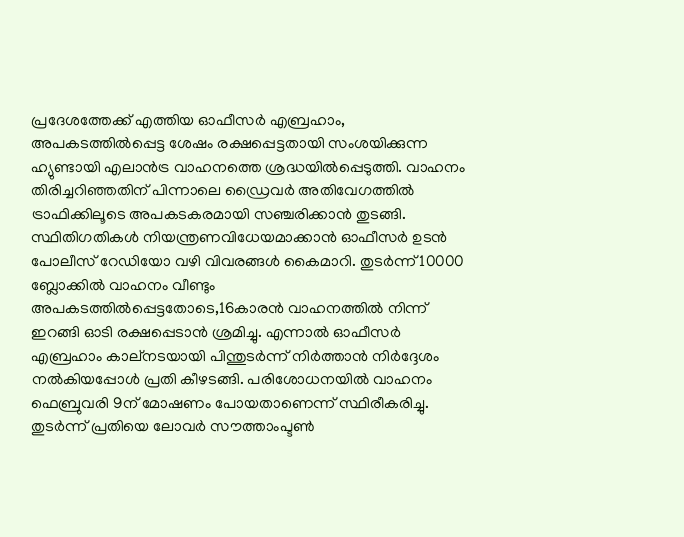പ്രദേശത്തേക്ക് എത്തിയ ഓഫീസർ എബ്രഹാം, അപകടത്തിൽപ്പെട്ട ശേഷം രക്ഷപ്പെട്ടതായി സംശയിക്കുന്ന ഹ്യുണ്ടായി എലാൻട്ര വാഹനത്തെ ശ്രദ്ധയിൽപ്പെടുത്തി. വാഹനം തിരിച്ചറിഞ്ഞതിന് പിന്നാലെ ഡ്രൈവർ അതിവേഗത്തിൽ ട്രാഫിക്കിലൂടെ അപകടകരമായി സഞ്ചരിക്കാൻ തുടങ്ങി. സ്ഥിതിഗതികൾ നിയന്ത്രണവിധേയമാക്കാൻ ഓഫീസർ ഉടൻ പോലീസ് റേഡിയോ വഴി വിവരങ്ങൾ കൈമാറി. തുടർന്ന് 10000 ബ്ലോക്കിൽ വാഹനം വീണ്ടും അപകടത്തിൽപ്പെട്ടതോടെ,16കാരൻ വാഹനത്തിൽ നിന്ന് ഇറങ്ങി ഓടി രക്ഷപ്പെടാൻ ശ്രമിച്ചു. എന്നാൽ ഓഫീസർ എബ്രഹാം കാല്നടയായി പിന്തുടർന്ന് നിർത്താൻ നിർദ്ദേശം നൽകിയപ്പോൾ പ്രതി കീഴടങ്ങി. പരിശോധനയിൽ വാഹനം ഫെബ്രുവരി 9ന് മോഷണം പോയതാണെന്ന് സ്ഥിരീകരിച്ചു. തുടർന്ന് പ്രതിയെ ലോവർ സൗത്താംപ്ടൺ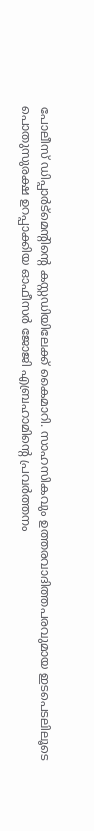പോലീസ് ഡിപ്പാർട്മെന്റിന്റെ കസ്റ്റഡിയിലേക്ക് കൈമാറി. സാഹസികവും ഉത്തരവാദിത്തപരവുമായ ഇടപെടലിലൂടെ പൊതുസുരക്ഷ ഉറപ്പാക്കിയ ഓഫീസർ ജോജി എബ്രഹാമിന്റെ പ്രവർത്തനം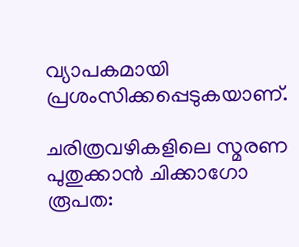വ്യാപകമായി പ്രശംസിക്കപ്പെടുകയാണ്.

ചരിത്രവഴികളിലെ സ്മരണ പുതുക്കാൻ ചിക്കാഗോ രൂപത: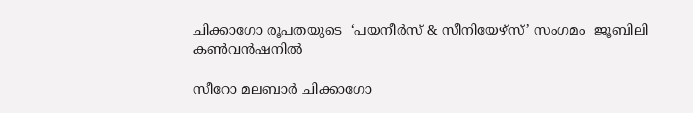ചിക്കാഗോ രൂപതയുടെ  ‘പയനീർസ് & സീനിയേഴ്സ്’ സംഗമം  ജൂബിലി കൺവൻഷനിൽ

സീറോ മലബാർ ചിക്കാഗോ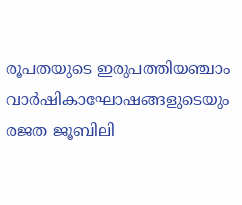രൂപതയുടെ ഇരുപത്തിയഞ്ചാം വാർഷികാഘോഷങ്ങളുടെയും രജത ജൂബിലി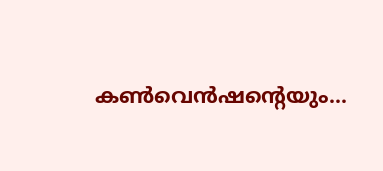കൺവെൻഷന്റെയും...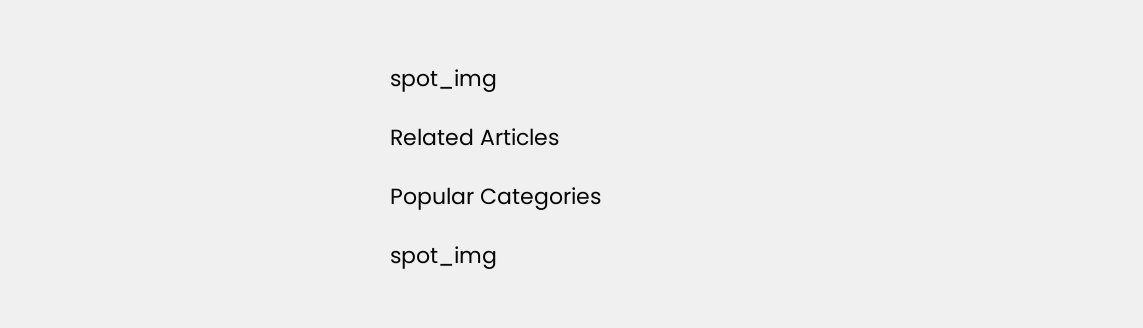spot_img

Related Articles

Popular Categories

spot_img